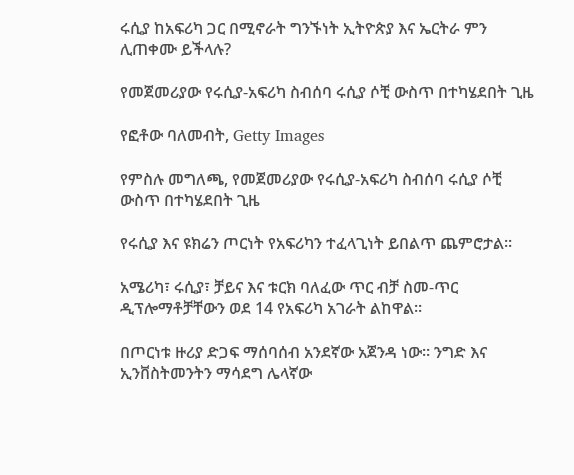ሩሲያ ከአፍሪካ ጋር በሚኖራት ግንኙነት ኢትዮጵያ እና ኤርትራ ምን ሊጠቀሙ ይችላሉ?

የመጀመሪያው የሩሲያ-አፍሪካ ስብሰባ ሩሲያ ሶቺ ውስጥ በተካሄደበት ጊዜ

የፎቶው ባለመብት, Getty Images

የምስሉ መግለጫ, የመጀመሪያው የሩሲያ-አፍሪካ ስብሰባ ሩሲያ ሶቺ ውስጥ በተካሄደበት ጊዜ

የሩሲያ እና ዩክሬን ጦርነት የአፍሪካን ተፈላጊነት ይበልጥ ጨምሮታል።

አሜሪካ፣ ሩሲያ፣ ቻይና እና ቱርክ ባለፈው ጥር ብቻ ስመ-ጥር ዲፕሎማቶቻቸውን ወደ 14 የአፍሪካ አገራት ልከዋል።

በጦርነቱ ዙሪያ ድጋፍ ማሰባሰብ አንደኛው አጀንዳ ነው። ንግድ እና ኢንቨስትመንትን ማሳደግ ሌላኛው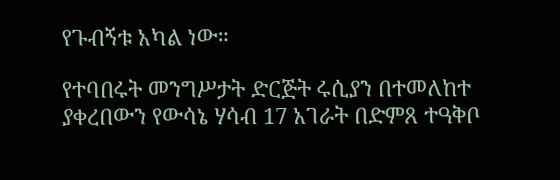የጉብኝቱ አካል ነው።

የተባበሩት መንግሥታት ድርጅት ሩሲያን በተመለከተ ያቀረበውን የውሳኔ ሃሳብ 17 አገራት በድምጸ ተዓቅቦ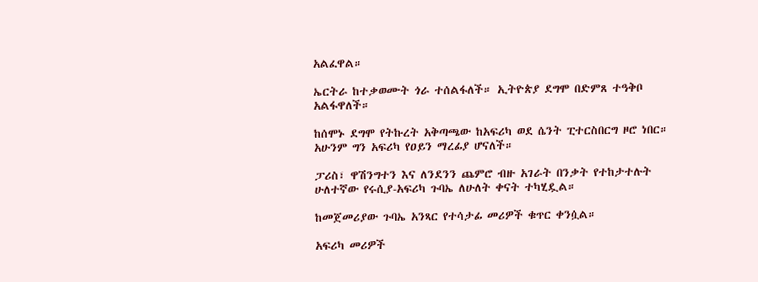አልፈዋል።

ኤርትራ ከተቃወሙት ጎራ ተሰልፋለች። ኢትዮጵያ ደግሞ በድምጸ ተዓቅቦ አልፋዋለች።

ከሰሞኑ ደግሞ የትኩረት አቅጣጫው ከአፍሪካ ወደ ሴንት ፒተርስበርግ ዞሮ ነበር። አሁንም ግን አፍሪካ የዐይን ማረፊያ ሆናለች።

ፓሪስ፣ ዋሽንግተን እና ለንደንን ጨምሮ ብዙ አገራት በንቃት የተከታተሉት ሁለተኛው የሩሲያ-አፍሪካ ጉባኤ ለሁለት ቀናት ተካሂዷል።

ከመጀመሪያው ጉባኤ አንጻር የተሳታፊ መሪዎች ቁጥር ቀንሷል።

አፍሪካ መሪዎች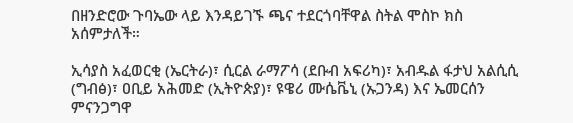በዘንድሮው ጉባኤው ላይ እንዳይገኙ ጫና ተደርጎባቸዋል ስትል ሞስኮ ክስ አሰምታለች።

ኢሳያስ አፈወርቂ (ኤርትራ)፣ ሲርል ራማፖሳ (ደቡብ አፍሪካ)፣ አብዱል ፋታህ አልሲሲ (ግብፅ)፣ ዐቢይ አሕመድ (ኢትዮጵያ)፣ ዩዌሪ ሙሴቬኒ (ኡጋንዳ) እና ኤመርሰን ምናንጋግዋ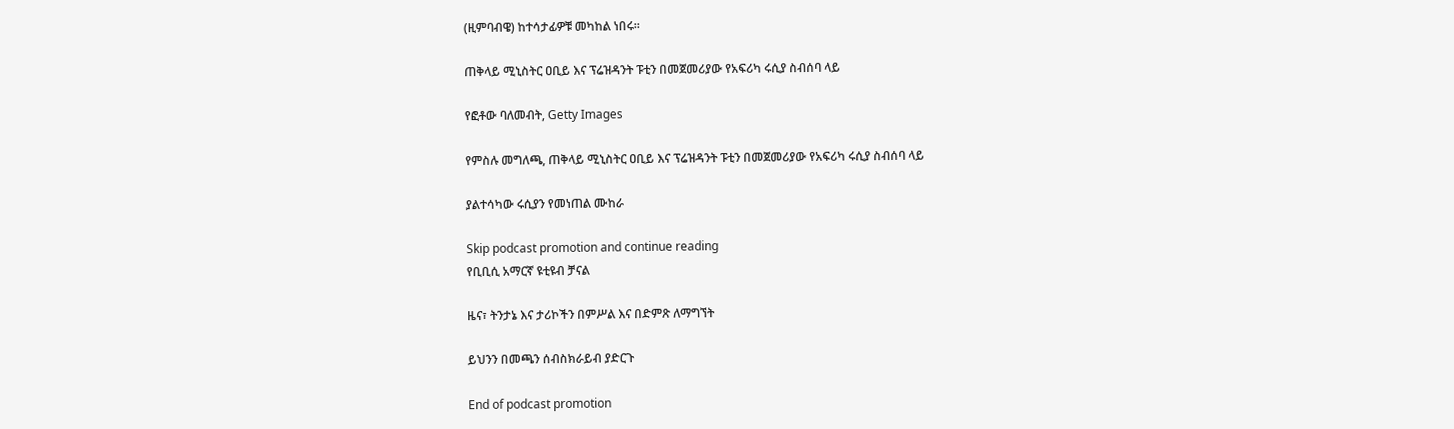(ዚምባብዌ) ከተሳታፊዎቹ መካከል ነበሩ።

ጠቅላይ ሚኒስትር ዐቢይ እና ፕሬዝዳንት ፑቲን በመጀመሪያው የአፍሪካ ሩሲያ ስብሰባ ላይ

የፎቶው ባለመብት, Getty Images

የምስሉ መግለጫ, ጠቅላይ ሚኒስትር ዐቢይ እና ፕሬዝዳንት ፑቲን በመጀመሪያው የአፍሪካ ሩሲያ ስብሰባ ላይ

ያልተሳካው ሩሲያን የመነጠል ሙከራ

Skip podcast promotion and continue reading
የቢቢሲ አማርኛ ዩቲዩብ ቻናል

ዜና፣ ትንታኔ እና ታሪኮችን በምሥል እና በድምጽ ለማግኘት

ይህንን በመጫን ሰብስክራይብ ያድርጉ

End of podcast promotion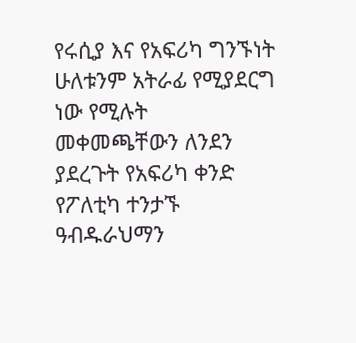የሩሲያ እና የአፍሪካ ግንኙነት ሁለቱንም አትራፊ የሚያደርግ ነው የሚሉት መቀመጫቸውን ለንደን ያደረጉት የአፍሪካ ቀንድ የፖለቲካ ተንታኙ ዓብዱራህማን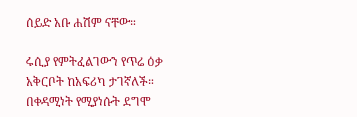ሰይድ አቡ ሐሽም ናቸው።

ሩሲያ የምትፈልገውን የጥሬ ዕቃ አቅርቦት ከአፍሪካ ታገኛለች። በቀዳሚነት የሚያነሱት ደግሞ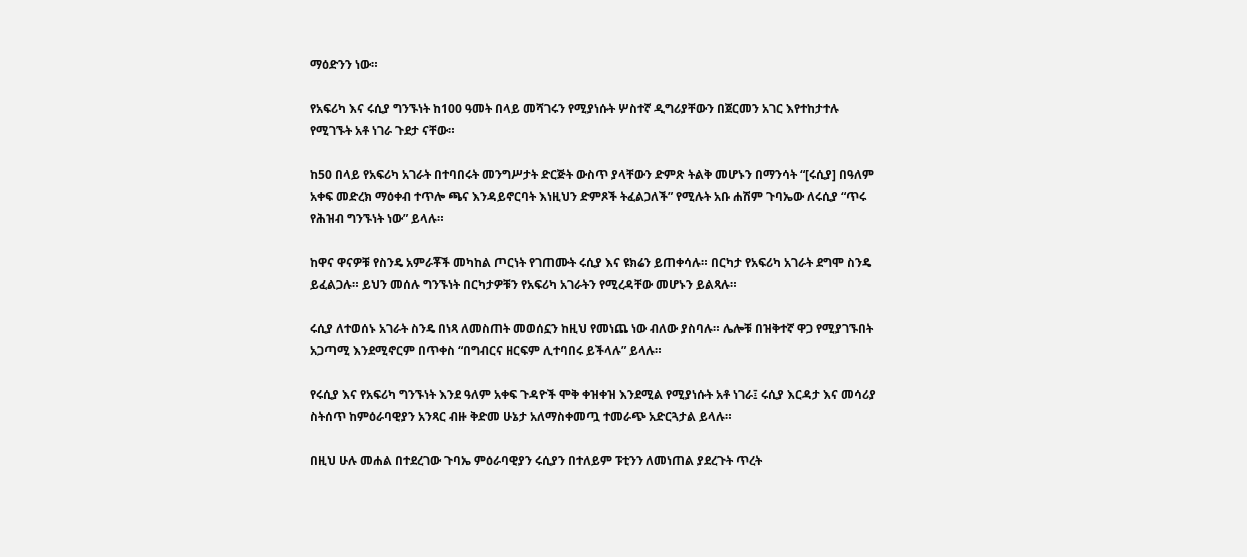ማዕድንን ነው።

የአፍሪካ እና ሩሲያ ግንኙነት ከ100 ዓመት በላይ መሻገሩን የሚያነሱት ሦስተኛ ዲግሪያቸውን በጀርመን አገር እየተከታተሉ የሚገኙት አቶ ነገራ ጉደታ ናቸው።

ከ50 በላይ የአፍሪካ አገራት በተባበሩት መንግሥታት ድርጅት ውስጥ ያላቸውን ድምጽ ትልቅ መሆኑን በማንሳት “[ሩሲያ] በዓለም አቀፍ መድረክ ማዕቀብ ተጥሎ ጫና እንዳይኖርባት እነዚህን ድምጾች ትፈልጋለች” የሚሉት አቡ ሐሽም ጉባኤው ለሩሲያ “ጥሩ የሕዝብ ግንኙነት ነው” ይላሉ።

ከዋና ዋናዎቹ የስንዴ አምራቾች መካከል ጦርነት የገጠሙት ሩሲያ እና ዩክሬን ይጠቀሳሉ። በርካታ የአፍሪካ አገራት ደግሞ ስንዴ ይፈልጋሉ። ይህን መሰሉ ግንኙነት በርካታዎቹን የአፍሪካ አገራትን የሚረዳቸው መሆኑን ይልጻሉ።

ሩሲያ ለተወሰኑ አገራት ስንዴ በነጻ ለመስጠት መወሰኗን ከዚህ የመነጨ ነው ብለው ያስባሉ። ሌሎቹ በዝቅተኛ ዋጋ የሚያገኙበት አጋጣሚ እንደሚኖርም በጥቀስ “በግብርና ዘርፍም ሊተባበሩ ይችላሉ” ይላሉ።

የሩሲያ እና የአፍሪካ ግንኙነት እንደ ዓለም አቀፍ ጉዳዮች ሞቅ ቀዝቀዝ እንደሚል የሚያነሱት አቶ ነገራ፤ ሩሲያ እርዳታ እና መሳሪያ ስትሰጥ ከምዕራባዊያን አንጻር ብዙ ቅድመ ሁኔታ አለማስቀመጧ ተመራጭ አድርጓታል ይላሉ።

በዚህ ሁሉ መሐል በተደረገው ጉባኤ ምዕራባዊያን ሩሲያን በተለይም ፑቲንን ለመነጠል ያደረጉት ጥረት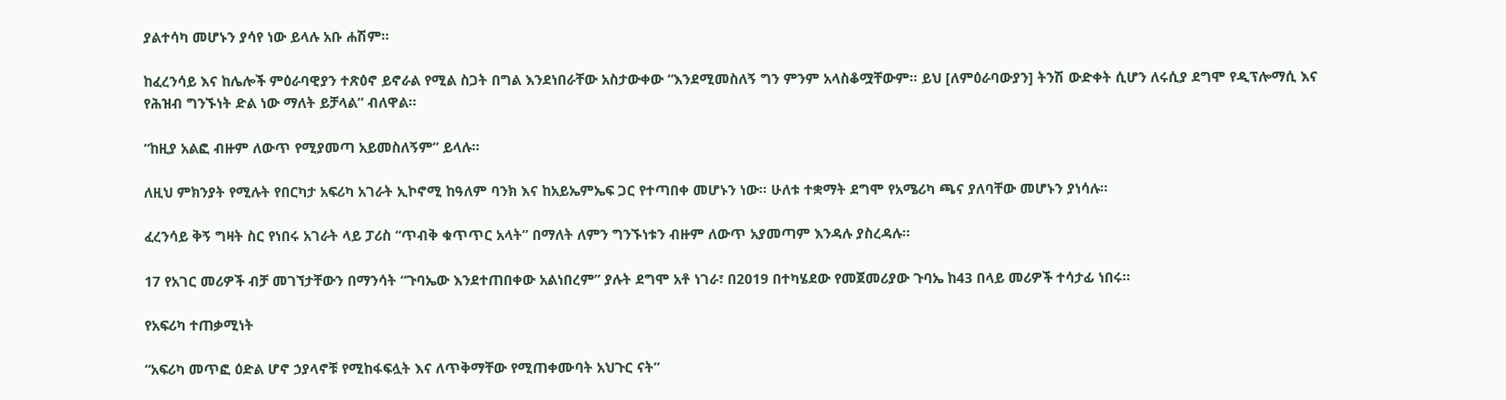ያልተሳካ መሆኑን ያሳየ ነው ይላሉ አቡ ሐሽም።

ከፈረንሳይ እና ከሌሎች ምዕራባዊያን ተጽዕኖ ይኖራል የሚል ስጋት በግል እንደነበራቸው አስታውቀው “እንደሚመስለኝ ግን ምንም አላስቆሟቸውም። ይህ [ለምዕራባውያን] ትንሽ ውድቀት ሲሆን ለሩሲያ ደግሞ የዲፕሎማሲ እና የሕዝብ ግንኙነት ድል ነው ማለት ይቻላል” ብለዋል።

“ከዚያ አልፎ ብዙም ለውጥ የሚያመጣ አይመስለኝም” ይላሉ።

ለዚህ ምክንያት የሚሉት የበርካታ አፍሪካ አገራት ኢኮኖሚ ከዓለም ባንክ እና ከአይኤምኤፍ ጋር የተጣበቀ መሆኑን ነው። ሁለቱ ተቋማት ደግሞ የአሜሪካ ጫና ያለባቸው መሆኑን ያነሳሉ።

ፈረንሳይ ቅኝ ግዛት ስር የነበሩ አገራት ላይ ፓሪስ “ጥብቅ ቁጥጥር አላት” በማለት ለምን ግንኙነቱን ብዙም ለውጥ አያመጣም እንዳሉ ያስረዳሉ።

17 የአገር መሪዎች ብቻ መገኘታቸውን በማንሳት “ጉባኤው እንደተጠበቀው አልነበረም” ያሉት ደግሞ አቶ ነገራ፣ በ2019 በተካሄደው የመጀመሪያው ጉባኤ ከ43 በላይ መሪዎች ተሳታፊ ነበሩ።

የአፍሪካ ተጠቃሚነት

“አፍሪካ መጥፎ ዕድል ሆኖ ኃያላኖቹ የሚከፋፍሏት እና ለጥቅማቸው የሚጠቀሙባት አህጉር ናት”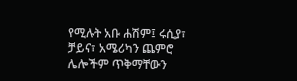የሚሉት አቡ ሐሽም፤ ሩሲያ፣ ቻይና፣ አሜሪካን ጨምሮ ሌሎችም ጥቅማቸውን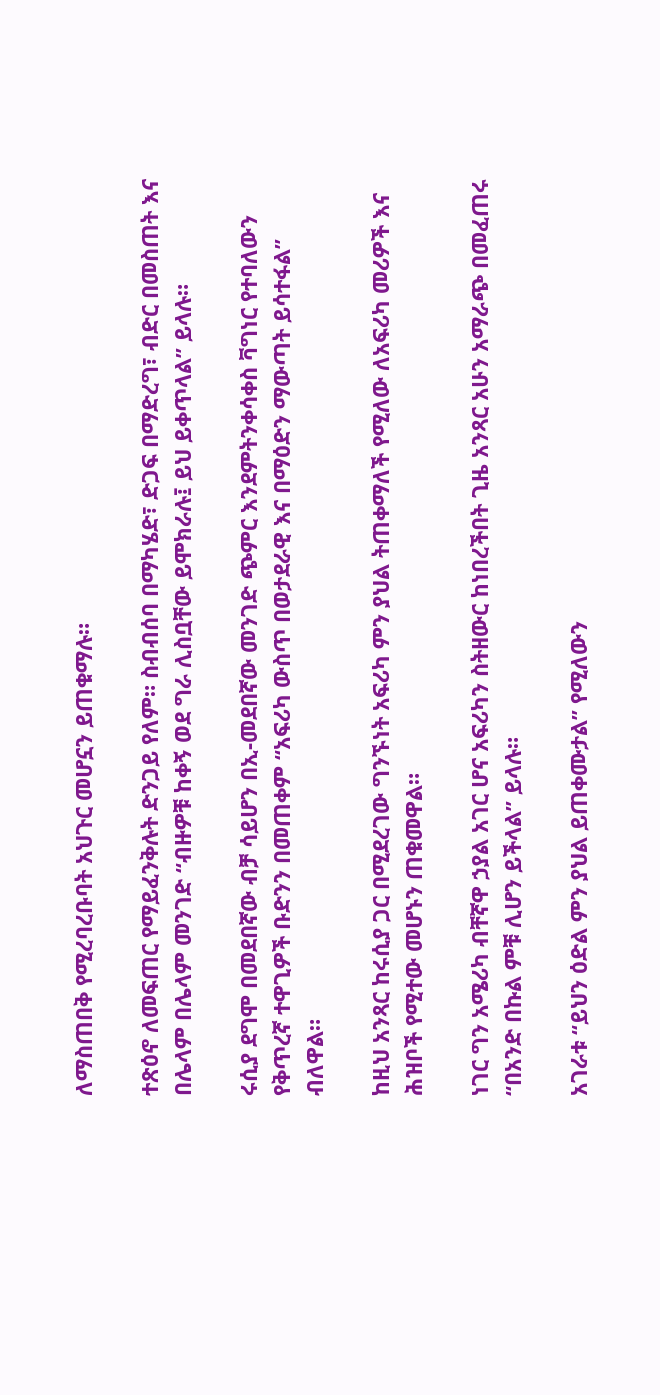ለማስጠበቅ የሚረባረቡባት አህጉር መሆኗን ይጠቁማሉ።

ተጽዕኖ ለመፍጠር የማይፈንቅሉት ድንጋይ የለም። ስብብሰባ በማካሄድ፣ ድጋፍ በማድረግ፣ ብድር በመስጠት እና በሌላም በሌላም መንገድ “ብዙዎቹ ከቀኝ ወደ ግራ ሊስቧቸው ይሞክራሉ፤ ይህ ይቀጥላል” ይላሉ።

ሩሲያ ደግሞ በመደበኛው ብቻ ሳይሆን በኢ-መደበኛው መንገድ ጭምር እንደምትንቀሳቀስ ቫግነር የተባለውን የቅጥረኛ ተዋጊዎች ቡድንን በመጠቀም “አፍሪካ ውስጥ በወታደራዊ እና በማዕድን ማውጣት ይሳተፋል” ብለዋል።

ከዚህ አንጻር ከሩሲያ ጋር በሚደረገው ግንኙነት አፍሪካ ምን ያህል ትጠቀማለች የሚለው ለአፍሪካ መሪዎች እና ሕዝቦች የሚተው መሆኑን ጠቁመዋል።

ነገር ግን አሜሪካ ብቸኛዋ ኃያል አገር ሆና አፍሪካን ስትዘውር ከነበረችበት ጊዜ አንጻር አሁን አማራጭ በመፈጠሩ “በአንድ በኩል ምቹ ሊሆን ይችላል” ይላሉ።

አገራቱ “ይህን ዕድል ምን ያህል ይጠቀሙታል” የሚለውን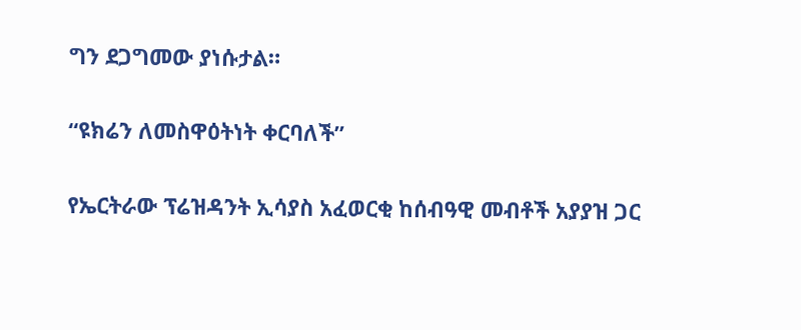ግን ደጋግመው ያነሱታል።

“ዩክሬን ለመስዋዕትነት ቀርባለች”

የኤርትራው ፕሬዝዳንት ኢሳያስ አፈወርቂ ከሰብዓዊ መብቶች አያያዝ ጋር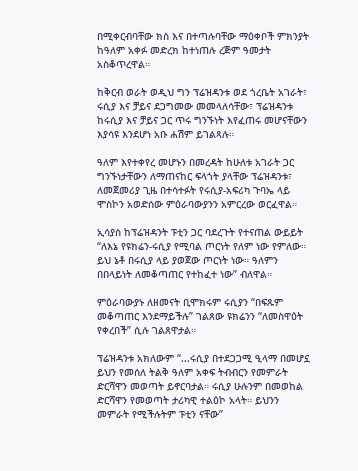በሚቀርብባቸው ክስ እና በተጣሉባቸው ማዕቀቦች ምክንያት ከዓለም አቀፉ መድረክ ከተነጠሉ ረጅም ዓመታት አስቆጥረዋል።

ከቅርብ ወራት ወዲህ ግን ፕሬዝዳንቱ ወደ ጎረቤት አገራት፣ ሩሲያ እና ቻይና ደጋግመው መመላለሳቸው፣ ፕሬዝዳንቱ ከሩሲያ እና ቻይና ጋር ጥሩ ግንኙነት እየፈጠሩ መሆናቸውን እያሳዩ እንደሆነ አቡ ሐሽም ይገልጻሉ።

ዓለም እየተቀየረ መሆኑን በመረዳት ከሁለቱ አገራት ጋር ግንኙነታቸውን ለማጠናከር ፍላጎት ያላቸው ፕሬዝዳንቱ፣ ለመጀመሪያ ጊዜ በተሳተፉት የሩሲያ-አፍሪካ ጉባኤ ላይ ሞስኮን አወድሰው ምዕራባውያንን አምርረው ወርፈዋል።

ኢሳያስ ከፕሬዝዳንት ፑቲን ጋር ባደረጉት የተናጠል ውይይት “ለእኔ የዩክሬን-ሩሲያ የሚባል ጦርነት የለም ነው የምለው። ይህ ኔቶ በሩሲያ ላይ ያወጀው ጦርነት ነው። ዓለምን በበላይነት ለመቆጣጠር የተከፈተ ነው” ብለዋል።

ምዕራባውያኑ ለዘመናት ቢሞክሩም ሩሲያን “በፍጹም መቆጣጠር እንደማይችሉ” ገልጸው ዩክሬንን “ለመስዋዕት የቀረበች” ሲሉ ገልጸዋታል።

ፕሬዝዳንቱ አክለውም “...ሩሲያ በተደጋጋሚ ዒላማ በመሆኗ ይህን የመሰለ ትልቅ ዓለም አቀፍ ትብብርን የመምራት ድርሻዋን መወጣት ይኖርባታል። ሩሲያ ሁሉንም በመወከል ድርሻዋን የመወጣት ታሪካዊ ተልዕኮ አላት። ይህንን መምራት የሚችሉትም ፑቲን ናቸው”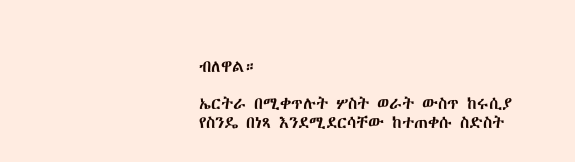ብለዋል።

ኤርትራ በሚቀጥሉት ሦስት ወራት ውስጥ ከሩሲያ የስንዴ በነጻ እንደሚደርሳቸው ከተጠቀሱ ስድስት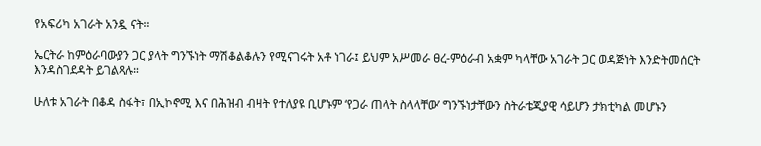የአፍሪካ አገራት አንዷ ናት።

ኤርትራ ከምዕራባውያን ጋር ያላት ግንኙነት ማሽቆልቆሉን የሚናገሩት አቶ ነገራ፤ ይህም አሥመራ ፀረ-ምዕራብ አቋም ካላቸው አገራት ጋር ወዳጅነት እንድትመሰርት እንዳስገደዳት ይገልጻሉ።

ሁለቱ አገራት በቆዳ ስፋት፣ በኢኮኖሚ እና በሕዝብ ብዛት የተለያዩ ቢሆኑም ‘የጋራ ጠላት ስላላቸው’ ግንኙነታቸውን ስትራቴጂያዊ ሳይሆን ታክቲካል መሆኑን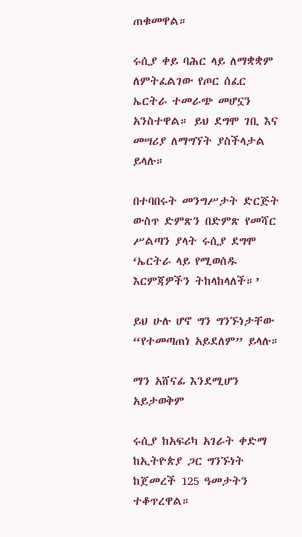ጠቁመዋል።

ሩሲያ ቀይ ባሕር ላይ ለማቋቋም ለምትፈልገው የጦር ሰፈር ኤርትራ ተመራጭ መሆኗን አንስተዋል። ይህ ደግሞ ገቢ እና መሣሪያ ለማግኘት ያስችላታል ይላሉ።

በተባበሩት መንግሥታት ድርጅት ውስጥ ድምጽን በድምጽ የመሻር ሥልጣን ያላት ሩሲያ ደግሞ ‘ኤርትራ ላይ የሚወሰዱ እርምጃዎችን ትከላከላለች።’

ይህ ሁሉ ሆኖ ግን ግንኙነታቸው “የተመጣጠነ አይደለም” ይላሉ።

ማን አሸናፊ እንደሚሆን አይታወቅም

ሩሲያ ከአፍሪካ አገራት ቀድማ ከኢትዮጵያ ጋር ግንኙነት ከጀመረች 125 ዓመታትን ተቆጥረዋል።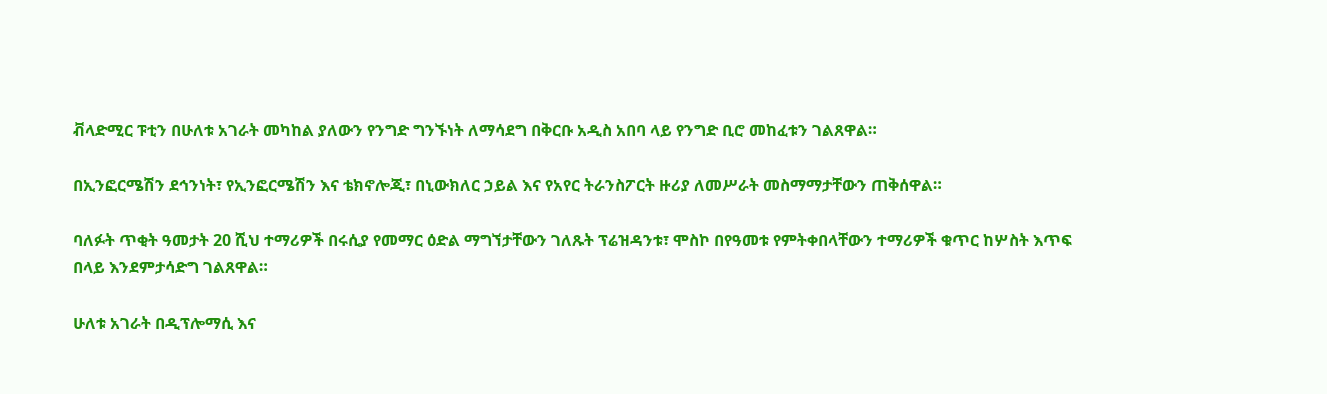ቭላድሚር ፑቲን በሁለቱ አገራት መካከል ያለውን የንግድ ግንኙነት ለማሳደግ በቅርቡ አዲስ አበባ ላይ የንግድ ቢሮ መከፈቱን ገልጸዋል።

በኢንፎርሜሽን ደኅንነት፣ የኢንፎርሜሽን እና ቴክኖሎጂ፣ በኒውክለር ኃይል እና የአየር ትራንስፖርት ዙሪያ ለመሥራት መስማማታቸውን ጠቅሰዋል።

ባለፉት ጥቂት ዓመታት 20 ሺህ ተማሪዎች በሩሲያ የመማር ዕድል ማግኘታቸውን ገለጹት ፕሬዝዳንቱ፣ ሞስኮ በየዓመቱ የምትቀበላቸውን ተማሪዎች ቁጥር ከሦስት እጥፍ በላይ እንደምታሳድግ ገልጸዋል።

ሁለቱ አገራት በዲፕሎማሲ እና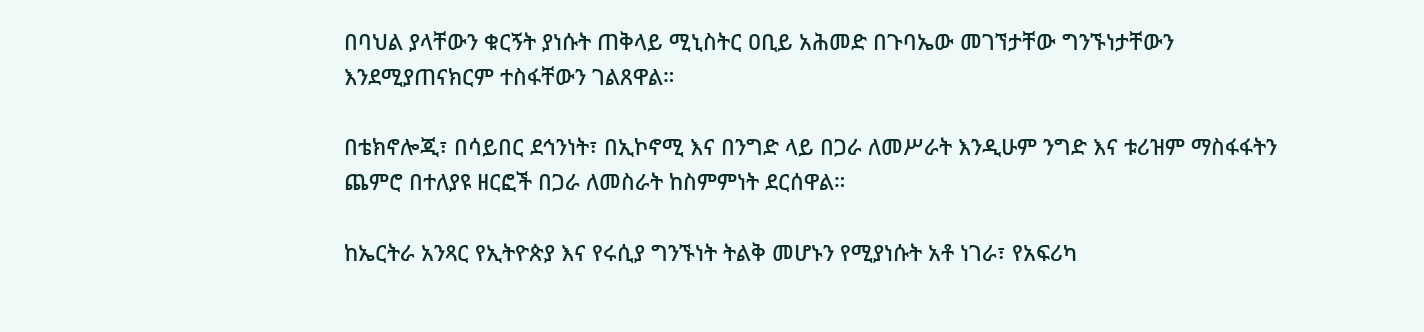በባህል ያላቸውን ቁርኝት ያነሱት ጠቅላይ ሚኒስትር ዐቢይ አሕመድ በጉባኤው መገኘታቸው ግንኙነታቸውን እንደሚያጠናክርም ተስፋቸውን ገልጸዋል።

በቴክኖሎጂ፣ በሳይበር ደኅንነት፣ በኢኮኖሚ እና በንግድ ላይ በጋራ ለመሥራት እንዲሁም ንግድ እና ቱሪዝም ማስፋፋትን ጨምሮ በተለያዩ ዘርፎች በጋራ ለመስራት ከስምምነት ደርሰዋል።

ከኤርትራ አንጻር የኢትዮጵያ እና የሩሲያ ግንኙነት ትልቅ መሆኑን የሚያነሱት አቶ ነገራ፣ የአፍሪካ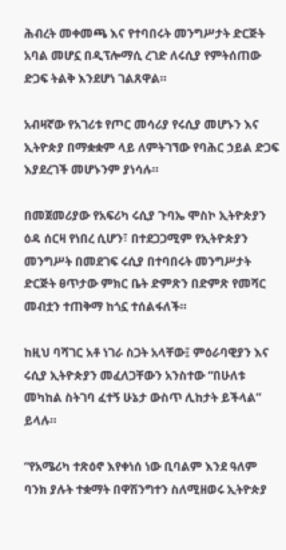ሕብረት መቀመጫ እና የተባበሩት መንግሥታት ድርጅት አባል መሆኗ በዲፕሎማሲ ረገድ ለሩሲያ የምትሰጠው ድጋፍ ትልቅ እንደሆነ ገልጸዋል።

አብዛኛው የአገሪቱ የጦር መሳሪያ የሩሲያ መሆኑን እና ኢትዮጵያ በማቋቋም ላይ ለምትገኘው የባሕር ኃይል ድጋፍ እያደረገች መሆኑንም ያነሳሉ።

በመጀመሪያው የአፍሪካ ሩሲያ ጉባኤ ሞስኮ ኢትዮጵያን ዕዳ ሰርዛ የነበረ ሲሆን፣ በተደጋጋሚም የኢትዮጵያን መንግሥት በመደገፍ ሩሲያ በተባበሩት መንግሥታት ድርጅት ፀጥታው ምክር ቤት ድምጽን በድምጽ የመሻር መብቷን ተጠቅማ ከጎኗ ተሰልፋለች።

ከዚህ ባሻገር አቶ ነገራ ስጋት አላቸው፤ ምዕራባዊያን እና ሩሲያ ኢትዮጵያን መፈለጋቸውን አንስተው “በሁለቱ መካከል ስትገባ ፈተኝ ሁኔታ ውስጥ ሊከታት ይችላል” ይላሉ።

“የአሜሪካ ተጽዕኖ እየቀነሰ ነው ቢባልም እንደ ዓለም ባንክ ያሉት ተቋማት በዋሽንግተን ስለሚዘወሩ ኢትዮጵያ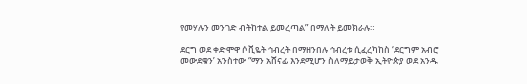የመሃሉን መንገድ ብትከተል ይመረጣል” በማለት ይመክራሉ።

ደርግ ወደ ቀድሞዋ ሶቪዬት ኅብረት በማዘንበሉ ኅብረቱ ሲፈረካከስ ‘ደርግም አብሮ መውደቁን’ አንስተው “ማን አሸናፊ እንደሚሆን ስለማይታወቅ ኢትዮጵያ ወደ አንዱ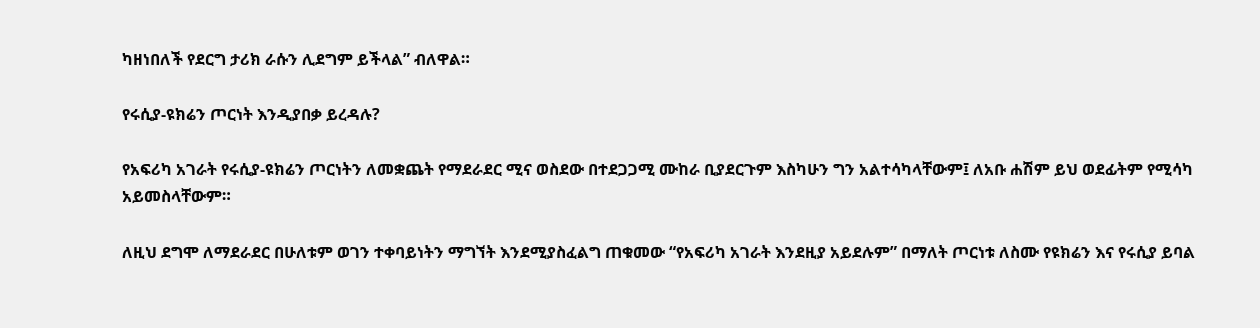ካዘነበለች የደርግ ታሪክ ራሱን ሊደግም ይችላል” ብለዋል።

የሩሲያ-ዩክሬን ጦርነት እንዲያበቃ ይረዳሉ?

የአፍሪካ አገራት የሩሲያ-ዩክሬን ጦርነትን ለመቋጨት የማደራደር ሚና ወስደው በተደጋጋሚ ሙከራ ቢያደርጉም እስካሁን ግን አልተሳካላቸውም፤ ለአቡ ሐሽም ይህ ወደፊትም የሚሳካ አይመስላቸውም።

ለዚህ ደግሞ ለማደራደር በሁለቱም ወገን ተቀባይነትን ማግኘት እንደሚያስፈልግ ጠቁመው “የአፍሪካ አገራት እንደዚያ አይደሉም” በማለት ጦርነቱ ለስሙ የዩክሬን እና የሩሲያ ይባል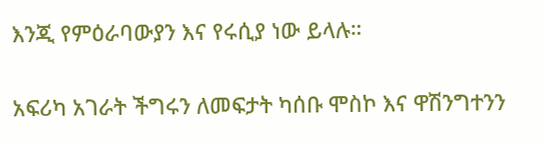እንጂ የምዕራባውያን እና የሩሲያ ነው ይላሉ።

አፍሪካ አገራት ችግሩን ለመፍታት ካሰቡ ሞስኮ እና ዋሽንግተንን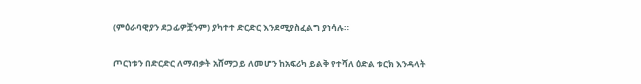(ምዕራባዊያን ደጋፊዎቿንም) ያካተተ ድርድር እንደሚያስፈልግ ያነሳሉ።

ጦርነቱን በድርድር ለማብቃት አሸማጋይ ለመሆን ከአፍሪካ ይልቅ የተሻለ ዕድል ቱርክ እንዳላት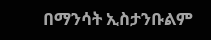በማንሳት ኢስታንቡልም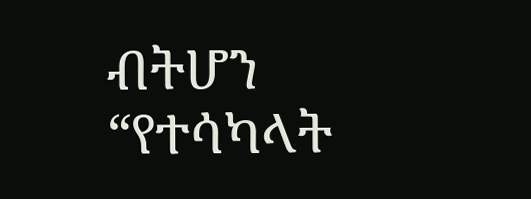ብትሆን “የተሳካላት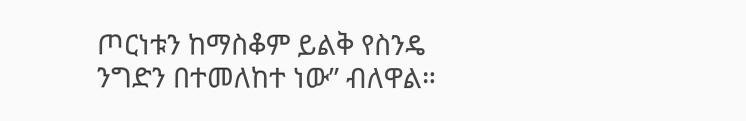ጦርነቱን ከማስቆም ይልቅ የስንዴ ንግድን በተመለከተ ነው” ብለዋል።